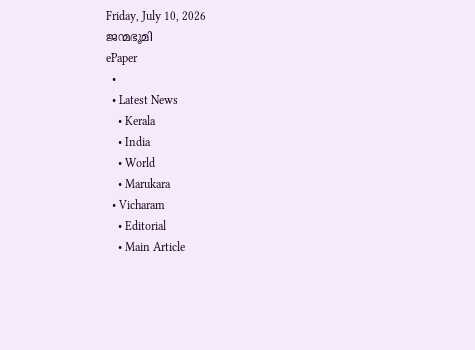Friday, July 10, 2026
ജന്മഭൂമി
ePaper
  •
  • Latest News
    • Kerala
    • India
    • World
    • Marukara
  • Vicharam
    • Editorial
    • Main Article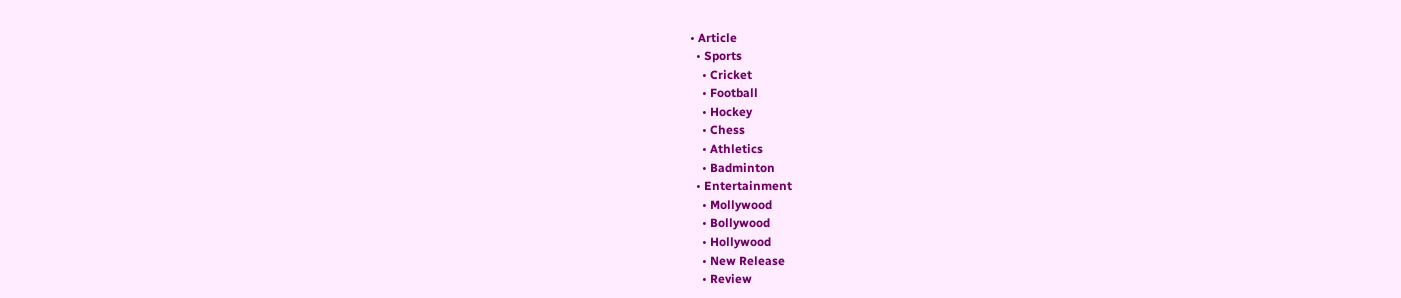• Article
  • Sports
    • Cricket
    • Football
    • Hockey
    • Chess
    • Athletics
    • Badminton
  • Entertainment
    • Mollywood
    • Bollywood
    • Hollywood
    • New Release
    • Review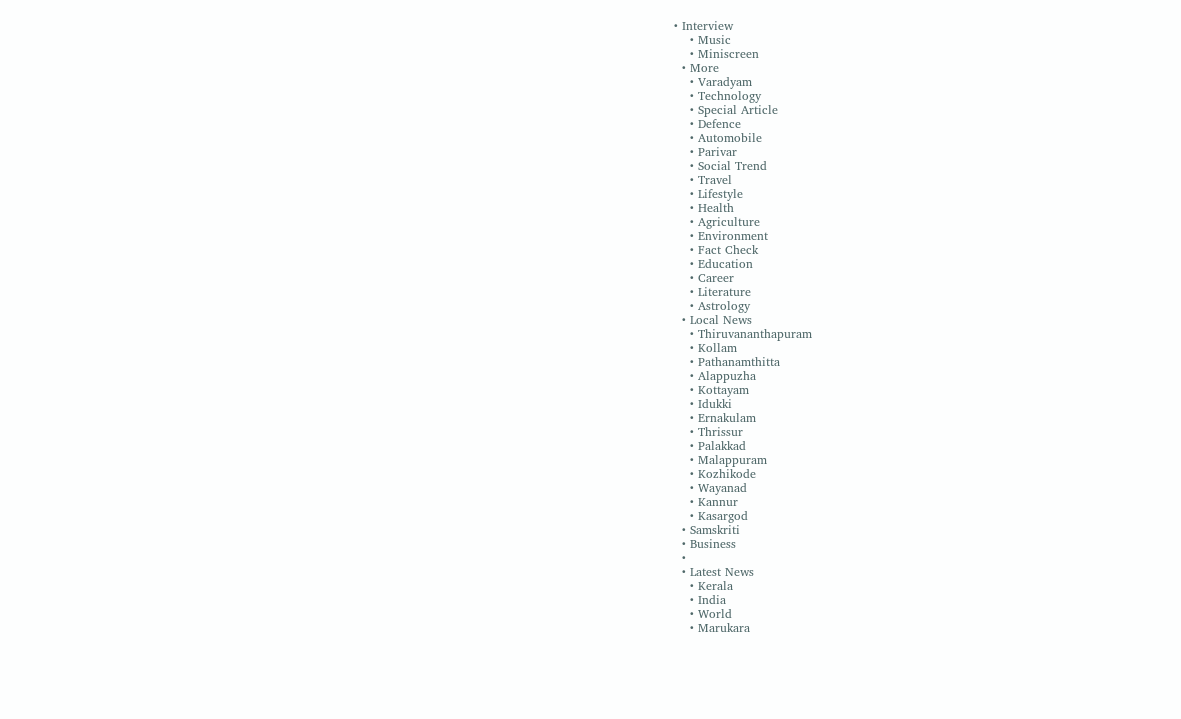• Interview
    • Music
    • Miniscreen
  • More
    • Varadyam
    • Technology
    • Special Article
    • Defence
    • Automobile
    • Parivar
    • Social Trend
    • Travel
    • Lifestyle
    • Health
    • Agriculture
    • Environment
    • Fact Check
    • Education
    • Career
    • Literature
    • Astrology
  • Local News
    • Thiruvananthapuram
    • Kollam
    • Pathanamthitta
    • Alappuzha
    • Kottayam
    • Idukki
    • Ernakulam
    • Thrissur
    • Palakkad
    • Malappuram
    • Kozhikode
    • Wayanad
    • Kannur
    • Kasargod
  • Samskriti
  • Business
  •
  • Latest News
    • Kerala
    • India
    • World
    • Marukara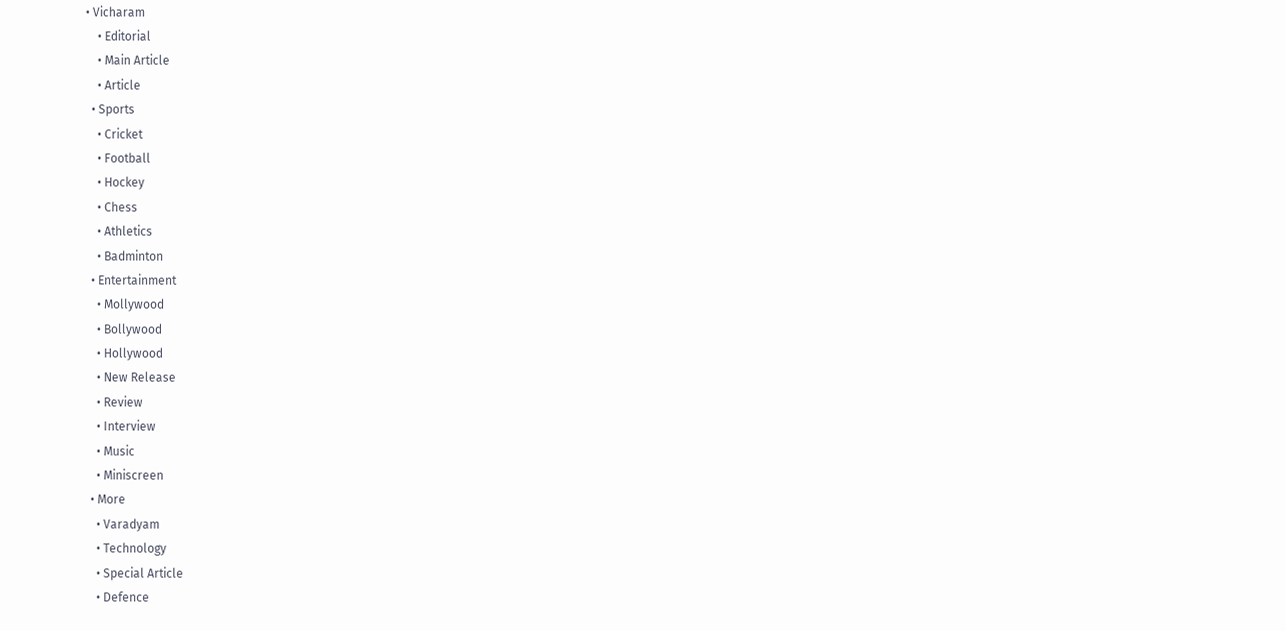• Vicharam
    • Editorial
    • Main Article
    • Article
  • Sports
    • Cricket
    • Football
    • Hockey
    • Chess
    • Athletics
    • Badminton
  • Entertainment
    • Mollywood
    • Bollywood
    • Hollywood
    • New Release
    • Review
    • Interview
    • Music
    • Miniscreen
  • More
    • Varadyam
    • Technology
    • Special Article
    • Defence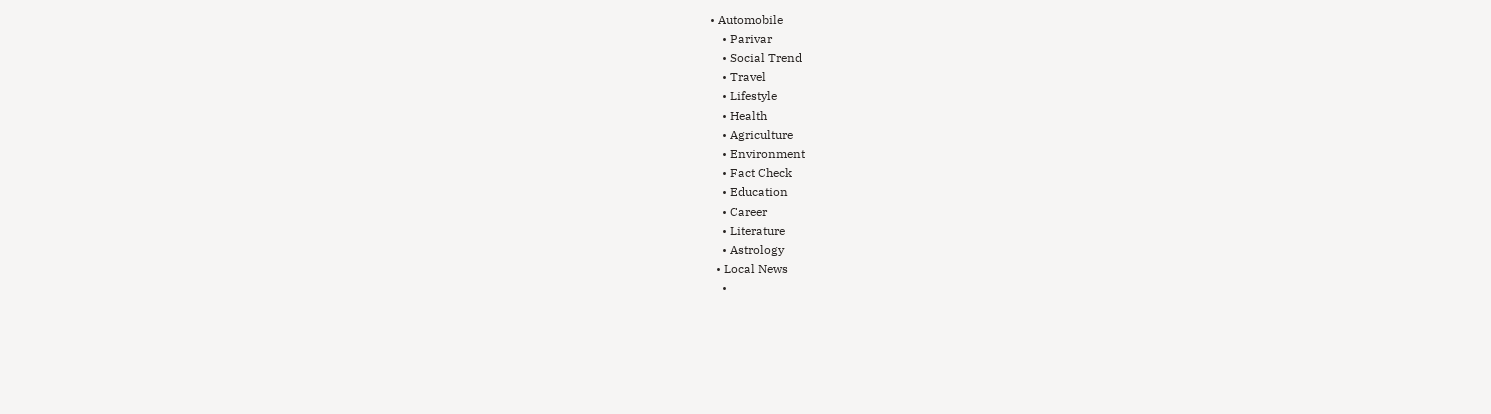• Automobile
    • Parivar
    • Social Trend
    • Travel
    • Lifestyle
    • Health
    • Agriculture
    • Environment
    • Fact Check
    • Education
    • Career
    • Literature
    • Astrology
  • Local News
    •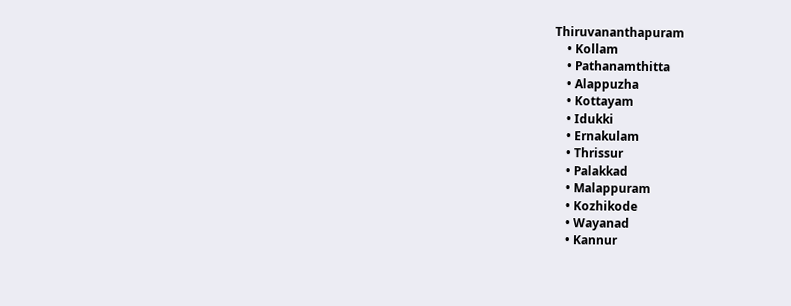Thiruvananthapuram
    • Kollam
    • Pathanamthitta
    • Alappuzha
    • Kottayam
    • Idukki
    • Ernakulam
    • Thrissur
    • Palakkad
    • Malappuram
    • Kozhikode
    • Wayanad
    • Kannur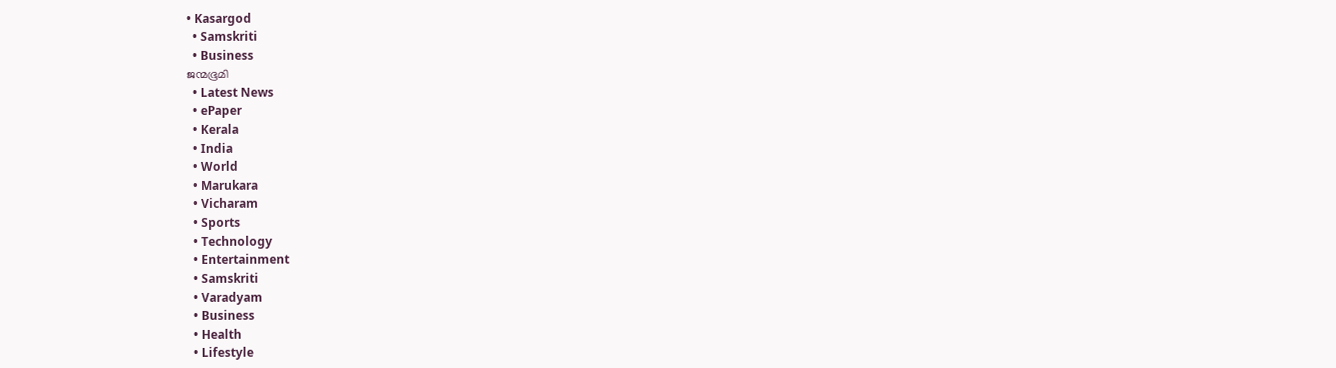• Kasargod
  • Samskriti
  • Business
ജന്മഭൂമി
  • Latest News
  • ePaper
  • Kerala
  • India
  • World
  • Marukara
  • Vicharam
  • Sports
  • Technology
  • Entertainment
  • Samskriti
  • Varadyam
  • Business
  • Health
  • Lifestyle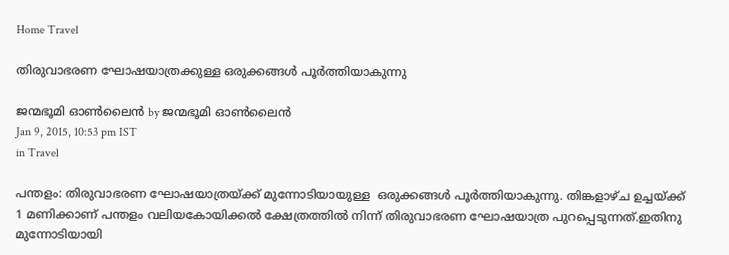Home Travel

തിരുവാഭരണ ഘോഷയാത്രക്കുള്ള ഒരുക്കങ്ങള്‍ പൂര്‍ത്തിയാകുന്നു

ജന്മഭൂമി ഓണ്‍ലൈന്‍ by ജന്മഭൂമി ഓണ്‍ലൈന്‍
Jan 9, 2015, 10:53 pm IST
in Travel

പന്തളം: തിരുവാഭരണ ഘോഷയാത്രയ്‌ക്ക് മുന്നോടിയായുള്ള  ഒരുക്കങ്ങള്‍ പൂര്‍ത്തിയാകുന്നു. തിങ്കളാഴ്ച ഉച്ചയ്‌ക്ക് 1 മണിക്കാണ് പന്തളം വലിയകോയിക്കല്‍ ക്ഷേത്രത്തില്‍ നിന്ന് തിരുവാഭരണ ഘോഷയാത്ര പുറപ്പെടുന്നത്.ഇതിനു മുന്നോടിയായി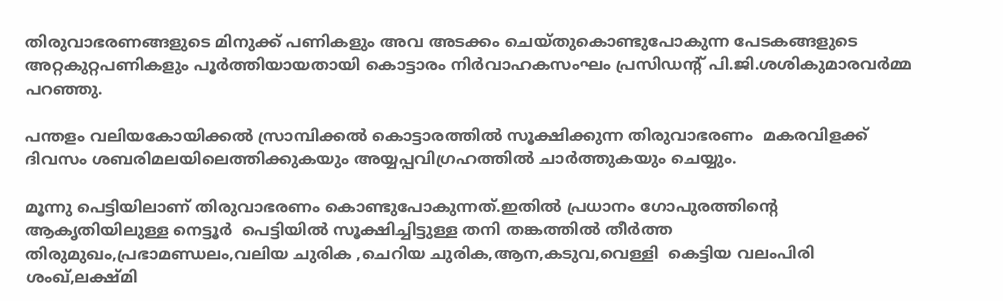തിരുവാഭരണങ്ങളുടെ മിനുക്ക് പണികളും അവ അടക്കം ചെയ്തുകൊണ്ടുപോകുന്ന പേടകങ്ങളുടെ അറ്റകുറ്റപണികളും പൂര്‍ത്തിയായതായി കൊട്ടാരം നിര്‍വാഹകസംഘം പ്രസിഡന്റ് പി.ജി.ശശികുമാരവര്‍മ്മ പറഞ്ഞു.

പന്തളം വലിയകോയിക്കല്‍ സ്രാമ്പിക്കല്‍ കൊട്ടാരത്തില്‍ സൂക്ഷിക്കുന്ന തിരുവാഭരണം  മകരവിളക്ക് ദിവസം ശബരിമലയിലെത്തിക്കുകയും അയ്യപ്പവിഗ്രഹത്തില്‍ ചാര്‍ത്തുകയും ചെയ്യും.

മൂന്നു പെട്ടിയിലാണ് തിരുവാഭരണം കൊണ്ടുപോകുന്നത്.ഇതില്‍ പ്രധാനം ഗോപുരത്തിന്റെ ആകൃതിയിലുള്ള നെട്ടൂര്‍  പെട്ടിയില്‍ സൂക്ഷിച്ചിട്ടുള്ള തനി തങ്കത്തില്‍ തീര്‍ത്ത  തിരുമുഖം,പ്രഭാമണ്ഡലം,വലിയ ചുരിക ,ചെറിയ ചുരിക,ആന,കടുവ,വെള്ളി  കെട്ടിയ വലംപിരി ശംഖ്,ലക്ഷ്മി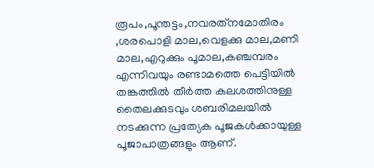രൂപം,പൂന്തട്ടം,നവരത്‌നമോതിരം ,ശരപൊളി മാല,വെളക്കു മാല,മണി മാല,എറുക്കും പൂമാല,കഞ്ചമ്പരം എന്നിവയും രണ്ടാമത്തെ പെട്ടിയില്‍ തങ്കത്തില്‍ തീര്‍ത്ത കലശത്തിനുള്ള തൈലക്കുടവും ശബരിമലയില്‍ നടക്കുന്ന പ്രത്യേക പൂജകള്‍ക്കായുള്ള പൂജാപാത്രങ്ങളും ആണ്.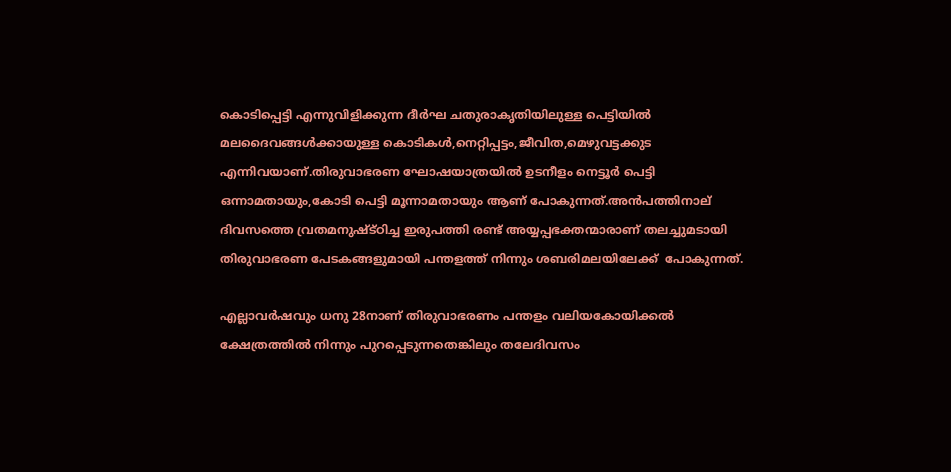കൊടിപ്പെട്ടി എന്നുവിളിക്കുന്ന ദീര്‍ഘ ചതുരാകൃതിയിലുള്ള പെട്ടിയില്‍ മലദൈവങ്ങള്‍ക്കായുള്ള കൊടികള്‍,നെറ്റിപ്പട്ടം,ജീവിത,മെഴുവട്ടക്കുട എന്നിവയാണ്.തിരുവാഭരണ ഘോഷയാത്രയില്‍ ഉടനീളം നെട്ടൂര്‍ പെട്ടി ഒന്നാമതായും,കോടി പെട്ടി മൂന്നാമതായും ആണ് പോകുന്നത്.അന്‍പത്തിനാല്  ദിവസത്തെ വ്രതമനുഷ്ട്ഠിച്ച ഇരുപത്തി രണ്ട് അയ്യപ്പഭക്തന്മാരാണ് തലച്ചുമടായി തിരുവാഭരണ പേടകങ്ങളുമായി പന്തളത്ത് നിന്നും ശബരിമലയിലേക്ക്  പോകുന്നത്.

എല്ലാവര്‍ഷവും ധനു 28നാണ് തിരുവാഭരണം പന്തളം വലിയകോയിക്കല്‍ ക്ഷേത്രത്തില്‍ നിന്നും പുറപ്പെടുന്നതെങ്കിലും തലേദിവസം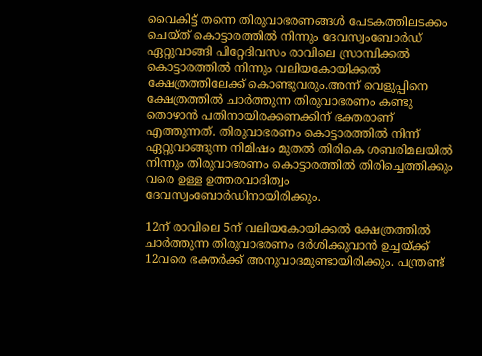വൈകിട്ട് തന്നെ തിരുവാഭരണങ്ങള്‍ പേടകത്തിലടക്കം ചെയ്ത് കൊട്ടാരത്തില്‍ നിന്നും ദേവസ്വംബോര്‍ഡ് ഏറ്റുവാങ്ങി പിറ്റേദിവസം രാവിലെ സ്രാമ്പിക്കല്‍ കൊട്ടാരത്തില്‍ നിന്നും വലിയകോയിക്കല്‍ ക്ഷേത്രത്തിലേക്ക് കൊണ്ടുവരും.അന്ന് വെളുപ്പിനെ ക്ഷേത്രത്തില്‍ ചാര്‍ത്തുന്ന തിരുവാഭരണം കണ്ടു തൊഴാന്‍ പതിനായിരക്കണക്കിന് ഭക്തരാണ് എത്തുന്നത്. തിരുവാഭരണം കൊട്ടാരത്തില്‍ നിന്ന് ഏറ്റുവാങ്ങുന്ന നിമിഷം മുതല്‍ തിരികെ ശബരിമലയില്‍ നിന്നും തിരുവാഭരണം കൊട്ടാരത്തില്‍ തിരിച്ചെത്തിക്കും വരെ ഉള്ള ഉത്തരവാദിത്വം ദേവസ്വംബോര്‍ഡിനായിരിക്കും.

12ന് രാവിലെ 5ന് വലിയകോയിക്കല്‍ ക്ഷേത്രത്തില്‍ ചാര്‍ത്തുന്ന തിരുവാഭരണം ദര്‍ശിക്കുവാന്‍ ഉച്ചയ്‌ക്ക് 12വരെ ഭക്തര്‍ക്ക് അനുവാദമുണ്ടായിരിക്കും. പന്ത്രണ്ട്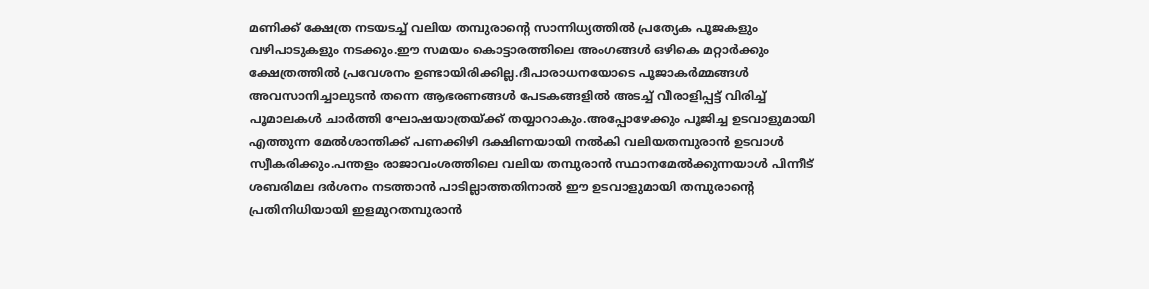മണിക്ക് ക്ഷേത്ര നടയടച്ച് വലിയ തമ്പുരാന്റെ സാന്നിധ്യത്തില്‍ പ്രത്യേക പൂജകളും വഴിപാടുകളും നടക്കും.ഈ സമയം കൊട്ടാരത്തിലെ അംഗങ്ങള്‍ ഒഴികെ മറ്റാര്‍ക്കും ക്ഷേത്രത്തില്‍ പ്രവേശനം ഉണ്ടായിരിക്കില്ല.ദീപാരാധനയോടെ പൂജാകര്‍മ്മങ്ങള്‍ അവസാനിച്ചാലുടന്‍ തന്നെ ആഭരണങ്ങള്‍ പേടകങ്ങളില്‍ അടച്ച് വീരാളിപ്പട്ട് വിരിച്ച് പൂമാലകള്‍ ചാര്‍ത്തി ഘോഷയാത്രയ്‌ക്ക് തയ്യാറാകും.അപ്പോഴേക്കും പൂജിച്ച ഉടവാളുമായി എത്തുന്ന മേല്‍ശാന്തിക്ക് പണക്കിഴി ദക്ഷിണയായി നല്‍കി വലിയതമ്പുരാന്‍ ഉടവാള്‍ സ്വീകരിക്കും.പന്തളം രാജാവംശത്തിലെ വലിയ തമ്പുരാന്‍ സ്ഥാനമേല്‍ക്കുന്നയാള്‍ പിന്നീട് ശബരിമല ദര്‍ശനം നടത്താന്‍ പാടില്ലാത്തതിനാല്‍ ഈ ഉടവാളുമായി തമ്പുരാന്റെ പ്രതിനിധിയായി ഇളമുറതമ്പുരാന്‍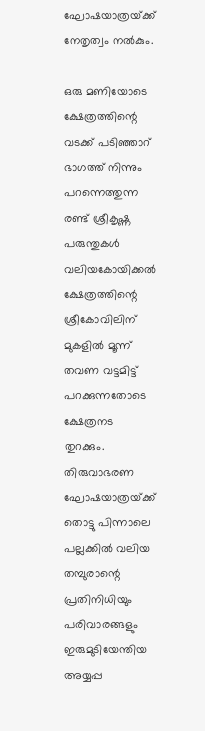ഘോഷയാത്രയ്‌ക്ക് നേതൃത്വം നല്‍കും.

ഒരു മണിയോടെ ക്ഷേത്രത്തിന്റെ വടക്ക് പടിഞ്ഞാറ് ഭാഗത്ത് നിന്നും പറന്നെത്തുന്ന രണ്ട് ശ്രീകൃഷ്ണ പരുന്തുകള്‍ വലിയകോയിക്കല്‍ ക്ഷേത്രത്തിന്റെ ശ്രീകോവിലിന് മുകളില്‍ മൂന്ന് തവണ വട്ടമിട്ട് പറക്കുന്നതോടെ ക്ഷേത്രനട തുറക്കും. തിരുവാഭരണ ഘോഷയാത്രയ്‌ക്ക് തൊട്ടു പിന്നാലെ പല്ലക്കില്‍ വലിയ തമ്പുരാന്റെ പ്രതിനിധിയും പരിവാരങ്ങളും ഇരുമുടിയേന്തിയ അയ്യപ്പ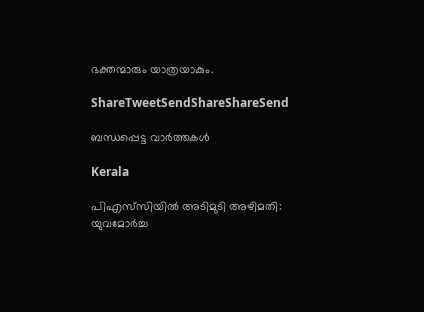ഭക്തന്മാരും യാത്രയാകും.

ShareTweetSendShareShareSend

ബന്ധപ്പെട്ട വാര്‍ത്തകള്‍

Kerala

പിഎസ്‌സിയില്‍ അടിമുടി അഴിമതി: യുവമോര്‍ച്ച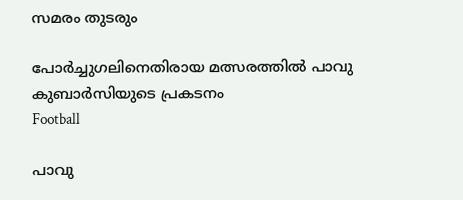സമരം തുടരും

പോര്‍ച്ചുഗലിനെതിരായ മത്സരത്തില്‍ പാവു കുബാര്‍സിയുടെ പ്രകടനം
Football

പാവു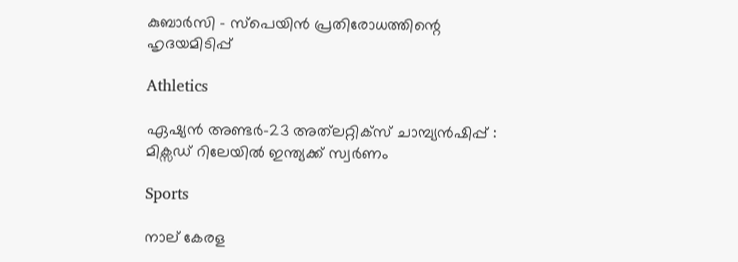കുബാര്‍സി – സ്‌പെയിന്‍ പ്രതിരോധത്തിന്റെ ഹൃദയമിടിപ്പ്

Athletics

ഏഷ്യന്‍ അണ്ടര്‍-23 അത്‌ലറ്റിക്‌സ് ചാമ്പ്യന്‍ഷിപ്പ്‌ : മിക്സഡ് റിലേയില്‍ ഇന്ത്യക്ക് സ്വര്‍ണം

Sports

നാല് കേരള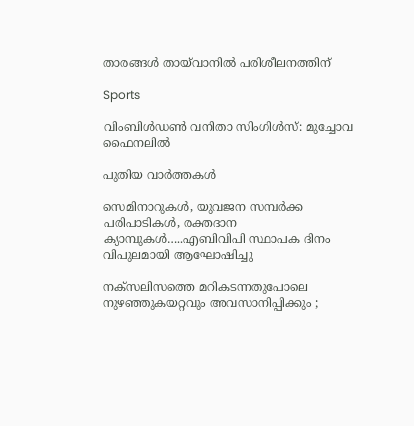താരങ്ങള്‍ തായ്‌വാനില്‍ പരിശീലനത്തിന്

Sports

വിംബിള്‍ഡണ്‍ വനിതാ സിംഗിള്‍സ്: മുച്ചോവ ഫൈനലില്‍

പുതിയ വാര്‍ത്തകള്‍

സെമിനാറുകൾ, യുവജന സമ്പർക്ക പരിപാടികൾ, രക്തദാന ക്യാമ്പുകൾ…..എബിവിപി സ്ഥാപക ദിനം വിപുലമായി ആഘോഷിച്ചു

നക്സലിസത്തെ മറികടന്നതുപോലെ നുഴഞ്ഞുകയറ്റവും അവസാനിപ്പിക്കും ;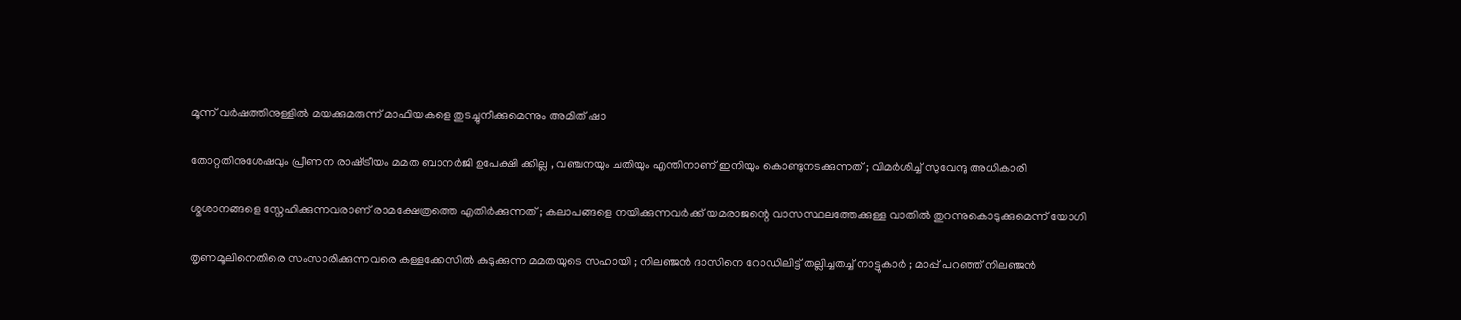മൂന്ന് വർഷത്തിനുള്ളിൽ മയക്കുമരുന്ന് മാഫിയകളെ തുടച്ചുനീക്കുമെന്നും അമിത് ഷാ

തോറ്റതിനുശേഷവും പ്രീണന രാഷ്‌ട്രീയം മമത ബാനർജി ഉപേക്ഷി ക്കില്ല , വഞ്ചനയും ചതിയും എന്തിനാണ് ഇനിയും കൊണ്ടുനടക്കുന്നത് ; വിമർശിച്ച് സുവേന്ദു അധികാരി

ശ്മശാനങ്ങളെ സ്നേഹിക്കുന്നവരാണ് രാമക്ഷേത്രത്തെ എതിർക്കുന്നത് ; കലാപങ്ങളെ നയിക്കുന്നവർക്ക് യമരാജന്റെ വാസസ്ഥലത്തേക്കുള്ള വാതിൽ തുറന്നുകൊടുക്കുമെന്ന് യോഗി

തൃണമൂലിനെതിരെ സംസാരിക്കുന്നവരെ കള്ളക്കേസിൽ കുടുക്കുന്ന മമതയുടെ സഹായി ; നിലഞ്ജൻ ദാസിനെ റോഡിലിട്ട് തല്ലിച്ചതച്ച് നാട്ടുകാർ ; മാപ്പ് പറഞ്ഞ് നിലഞ്ജൻ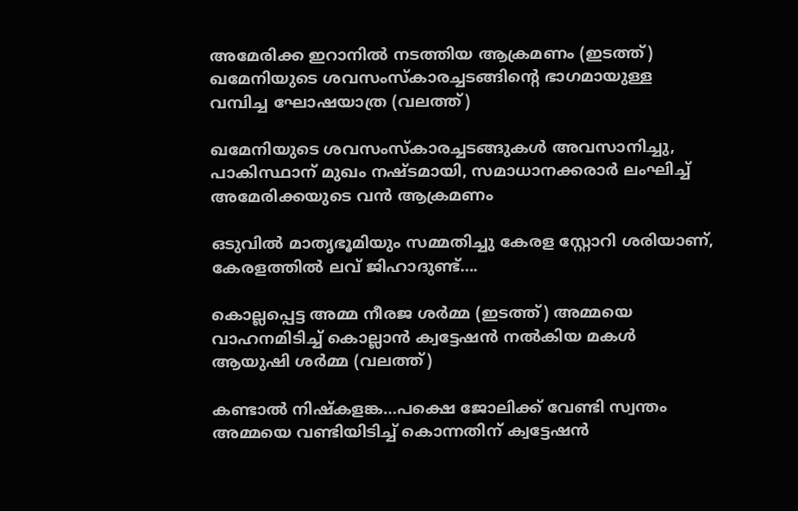അമേരിക്ക ഇറാനില്‍ നടത്തിയ ആക്രമണം (ഇടത്ത്) ഖമേനിയുടെ ശവസംസ്കാരച്ചടങ്ങിന്‍റെ ഭാഗമായുള്ള വമ്പിച്ച ഘോഷയാത്ര (വലത്ത്)

ഖമേനിയുടെ ശവസംസ്കാരച്ചടങ്ങുകള്‍ അവസാനിച്ചു, പാകിസ്ഥാന് മുഖം നഷ്ടമായി, സമാധാനക്കരാര്‍ ലംഘിച്ച് അമേരിക്കയുടെ വന്‍ ആക്രമണം

ഒടുവില്‍ മാതൃഭൂമിയും സമ്മതിച്ചു കേരള സ്റ്റോറി ശരിയാണ്, കേരളത്തില്‍ ലവ് ജിഹാദുണ്ട്….

കൊല്ലപ്പെട്ട അമ്മ നീരജ ശര്‍മ്മ (ഇടത്ത്) അമ്മയെ വാഹനമിടിച്ച് കൊല്ലാന്‍ ക്വട്ടേഷന്‍ നല്‍കിയ മകള്‍ ആയുഷി ശര്‍മ്മ (വലത്ത്)

കണ്ടാല്‍ നിഷ്കളങ്ക…പക്ഷെ ജോലിക്ക് വേണ്ടി സ്വന്തം അമ്മയെ വണ്ടിയിടിച്ച് കൊന്നതിന് ക്വട്ടേഷന്‍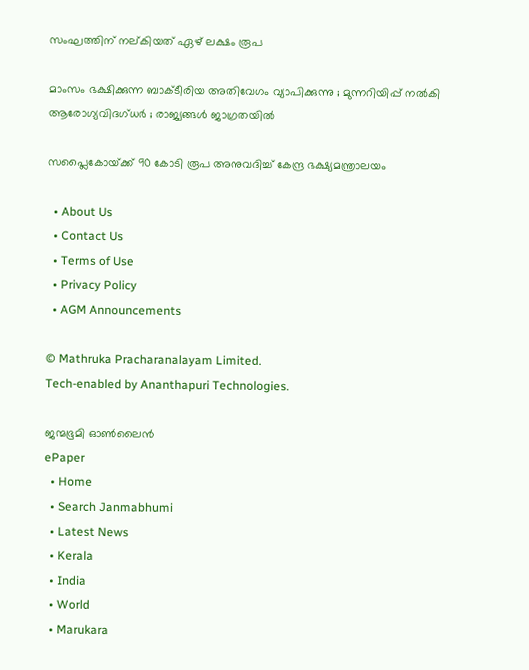സംഘത്തിന് നല‍്കിയത് ഏഴ് ലക്ഷം രൂപ

മാംസം ഭക്ഷിക്കുന്ന ബാക്ടീരിയ അതിവേഗം വ്യാപിക്കുന്നു ; മുന്നറിയിപ്പ് നൽകി ആരോഗ്യവിദഗ്ധർ ; രാജ്യങ്ങൾ ജാഗ്രതയിൽ

സപ്ലൈകോയ്‌ക്ക് 90 കോടി രൂപ അനുവദിച്ച് കേന്ദ്ര ഭക്ഷ്യമന്ത്രാലയം

  • About Us
  • Contact Us
  • Terms of Use
  • Privacy Policy
  • AGM Announcements

© Mathruka Pracharanalayam Limited.
Tech-enabled by Ananthapuri Technologies.

ജന്മഭൂമി ഓണ്‍ലൈന്‍
ePaper
  • Home
  • Search Janmabhumi
  • Latest News
  • Kerala
  • India
  • World
  • Marukara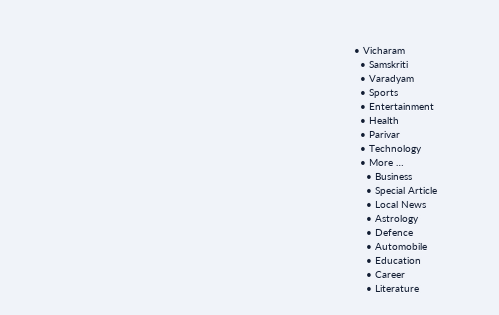• Vicharam
  • Samskriti
  • Varadyam
  • Sports
  • Entertainment
  • Health
  • Parivar
  • Technology
  • More …
    • Business
    • Special Article
    • Local News
    • Astrology
    • Defence
    • Automobile
    • Education
    • Career
    • Literature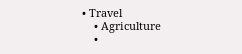• Travel
    • Agriculture
    •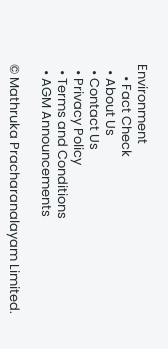Environment
    • Fact Check
  • About Us
  • Contact Us
  • Privacy Policy
  • Terms and Conditions
  • AGM Announcements

© Mathruka Pracharanalayam Limited.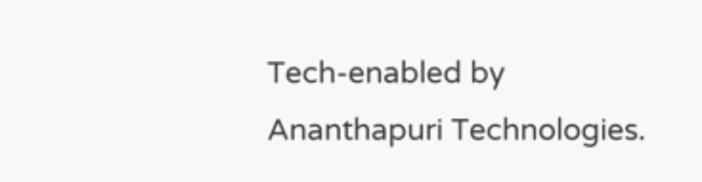Tech-enabled by Ananthapuri Technologies.